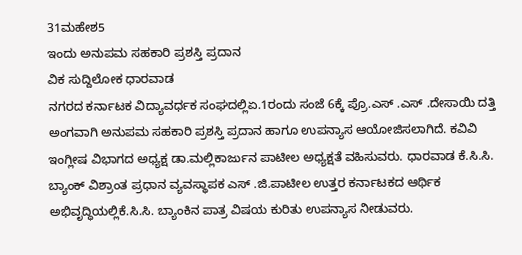31ಮಹೇಶ5
ಇಂದು ಅನುಪಮ ಸಹಕಾರಿ ಪ್ರಶಸ್ತಿ ಪ್ರದಾನ
ವಿಕ ಸುದ್ದಿಲೋಕ ಧಾರವಾಡ
ನಗರದ ಕರ್ನಾಟಕ ವಿದ್ಯಾವರ್ಧಕ ಸಂಘದಲ್ಲಿಏ.1ರಂದು ಸಂಜೆ 6ಕ್ಕೆ ಪ್ರೊ.ಎಸ್ .ಎಸ್ .ದೇಸಾಯಿ ದತ್ತಿ ಅಂಗವಾಗಿ ಅನುಪಮ ಸಹಕಾರಿ ಪ್ರಶಸ್ತಿ ಪ್ರದಾನ ಹಾಗೂ ಉಪನ್ಯಾಸ ಆಯೋಜಿಸಲಾಗಿದೆ. ಕವಿವಿ ಇಂಗ್ಲೀಷ ವಿಭಾಗದ ಅಧ್ಯಕ್ಷ ಡಾ.ಮಲ್ಲಿಕಾರ್ಜುನ ಪಾಟೀಲ ಅಧ್ಯಕ್ಷತೆ ವಹಿಸುವರು. ಧಾರವಾಡ ಕೆ.ಸಿ.ಸಿ. ಬ್ಯಾಂಕ್ ವಿಶ್ರಾಂತ ಪ್ರಧಾನ ವ್ಯವಸ್ಥಾಪಕ ಎಸ್ .ಜಿ.ಪಾಟೀಲ ಉತ್ತರ ಕರ್ನಾಟಕದ ಆರ್ಥಿಕ ಅಭಿವೃದ್ಧಿಯಲ್ಲಿಕೆ.ಸಿ.ಸಿ. ಬ್ಯಾಂಕಿನ ಪಾತ್ರ ವಿಷಯ ಕುರಿತು ಉಪನ್ಯಾಸ ನೀಡುವರು.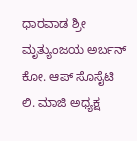ಧಾರವಾಡ ಶ್ರೀ ಮೃತ್ಯುಂಜಯ ಅರ್ಬನ್ ಕೋ. ಆಪ್ ಸೊಸೈಟಿ ಲಿ. ಮಾಜಿ ಅಧ್ಯಕ್ಷ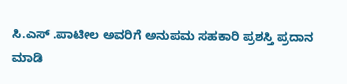ಸಿ.ಎಸ್ .ಪಾಟೀಲ ಅವರಿಗೆ ಅನುಪಮ ಸಹಕಾರಿ ಪ್ರಶಸ್ತಿ ಪ್ರದಾನ ಮಾಡಿ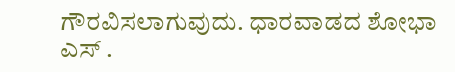ಗೌರವಿಸಲಾಗುವುದು. ಧಾರವಾಡದ ಶೋಭಾ ಎಸ್ .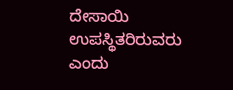ದೇಸಾಯಿ ಉಪಸ್ಥಿತರಿರುವರು ಎಂದು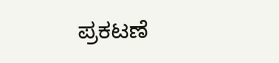ಪ್ರಕಟಣೆ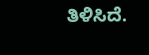ತಿಳಿಸಿದೆ.